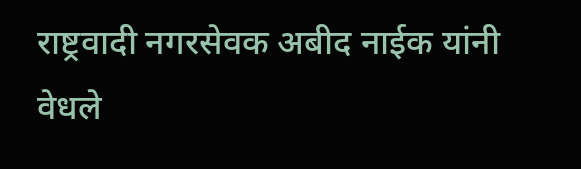राष्ट्रवादी नगरसेवक अबीद नाईक यांनी वेधले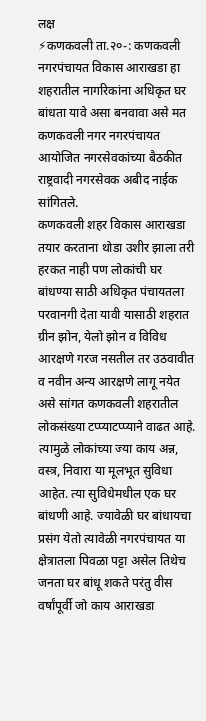लक्ष
⚡कणकवली ता.२०-: कणकवली नगरपंचायत विकास आराखडा हा शहरातील नागरिकांना अधिकृत घर बांधता यावे असा बनवावा असे मत कणकवली नगर नगरपंचायत आयोजित नगरसेवकांच्या बैठकीत राष्ट्रवादी नगरसेवक अबीद नाईक सांगितले.
कणकवली शहर विकास आराखडा तयार करताना थोडा उशीर झाला तरी हरकत नाही पण लोकांची घर बांधण्या साठी अधिकृत पंचायतला परवानगी देता यावी यासाठी शहरात ग्रीन झोन, येलो झोन व विविध आरक्षणे गरज नसतील तर उठवावीत व नवीन अन्य आरक्षणे लागू नयेत असे सांगत कणकवली शहरातील लोकसंख्या टप्प्याटप्प्याने वाढत आहे. त्यामुळे लोकांच्या ज्या काय अन्न, वस्त्र, निवारा या मूलभूत सुविधा आहेत. त्या सुविधेमधील एक घर बांधणी आहे. ज्यावेळी घर बांधायचा प्रसंग येतो त्यावेळी नगरपंचायत या क्षेत्रातला पिवळा पट्टा असेल तिथेच जनता घर बांधू शकते परंतु वीस वर्षांपूर्वी जो काय आराखडा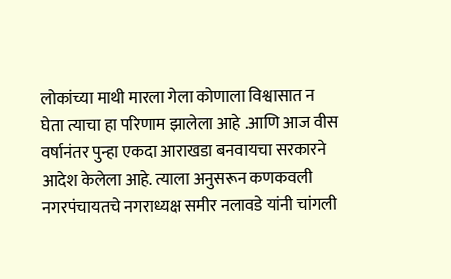लोकांच्या माथी मारला गेला कोणाला विश्वासात न घेता त्याचा हा परिणाम झालेला आहे .आणि आज वीस वर्षानंतर पुन्हा एकदा आराखडा बनवायचा सरकारने आदेश केलेला आहे. त्याला अनुसरून कणकवली नगरपंचायतचे नगराध्यक्ष समीर नलावडे यांनी चांगली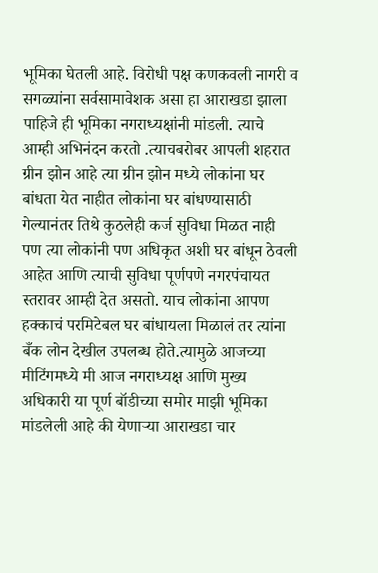भूमिका घेतली आहे. विरोधी पक्ष कणकवली नागरी व सगळ्यांना सर्वसामावेशक असा हा आराखडा झाला पाहिजे ही भूमिका नगराध्यक्षांनी मांडली. त्याचे आम्ही अभिनंदन करतो .त्याचबरोबर आपली शहरात ग्रीन झोन आहे त्या ग्रीन झोन मध्ये लोकांना घर बांधता येत नाहीत लोकांना घर बांधण्यासाठी गेल्यानंतर तिथे कुठलेही कर्ज सुविधा मिळत नाही पण त्या लोकांनी पण अधिकृत अशी घर बांधून ठेवली आहेत आणि त्याची सुविधा पूर्णपणे नगरपंचायत स्तरावर आम्ही देत असतो. याच लोकांना आपण हक्काचं परमिटेबल घर बांधायला मिळालं तर त्यांना बँक लोन देखील उपलब्ध होते.त्यामुळे आजच्या मीटिंगमध्ये मी आज नगराध्यक्ष आणि मुख्य अधिकारी या पूर्ण बॉडीच्या समोर माझी भूमिका मांडलेली आहे की येणाऱ्या आराखडा चार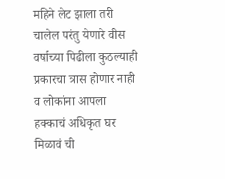महिने लेट झाला तरी चालेल परंतु येणारे वीस वर्षाच्या पिढीला कुठल्याही प्रकारचा त्रास होणार नाही व लोकांना आपला हक्काचं अधिकृत घर मिळावं ची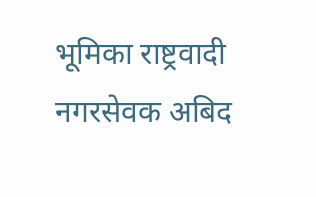भूमिका राष्ट्रवादी नगरसेवक अबिद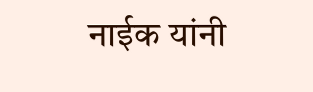नाईक यांनी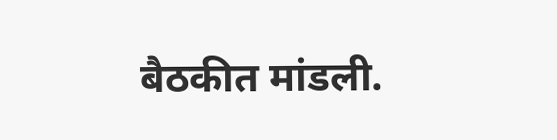बैठकीत मांडली.